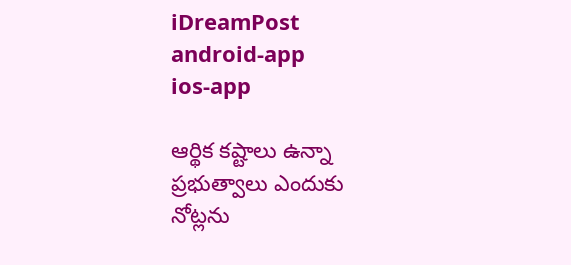iDreamPost
android-app
ios-app

ఆర్థిక కష్టాలు ఉన్నా ప్రభుత్వాలు ఎందుకు నోట్లను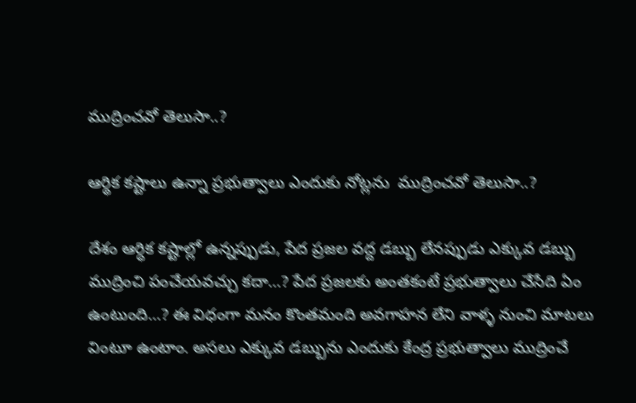ముద్రించవో తెలుసా..?

ఆర్థిక కష్టాలు ఉన్నా ప్రభుత్వాలు ఎందుకు నోట్లను  ముద్రించవో తెలుసా..?

దేశం ఆర్ధిక కష్టాల్లో ఉన్నప్పుడు, పేద ప్రజల వద్ద డబ్బు లేనప్పుడు ఎక్కువ డబ్బు ముద్రించి పంచేయవచ్చు కదా…? పేద ప్రజలకు అంతకంటే ప్రభుత్వాలు చేసేది ఏం ఉంటుంది…? ఈ విధంగా మనం కొంతమంది అవగాహన లేని వాళ్ళ నుంచి మాటలు వింటూ ఉంటాం. అసలు ఎక్కువ డబ్బును ఎందుకు కేంద్ర ప్రభుత్వాలు ముద్రించే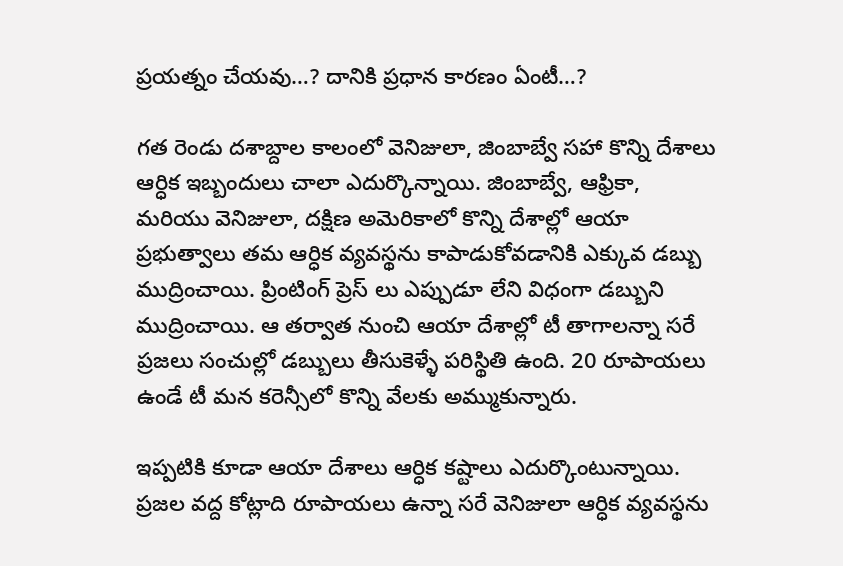ప్రయత్నం చేయవు…? దానికి ప్రధాన కారణం ఏంటీ…?

గత రెండు దశాబ్దాల కాలంలో వెనిజులా, జింబాబ్వే సహా కొన్ని దేశాలు ఆర్ధిక ఇబ్బందులు చాలా ఎదుర్కొన్నాయి. జింబాబ్వే, ఆఫ్రికా, మరియు వెనిజులా, దక్షిణ అమెరికాలో కొన్ని దేశాల్లో ఆయా ప్రభుత్వాలు తమ ఆర్ధిక వ్యవస్థను కాపాడుకోవడానికి ఎక్కువ డబ్బు ముద్రించాయి. ప్రింటింగ్ ప్రెస్ లు ఎప్పుడూ లేని విధంగా డబ్బుని ముద్రించాయి. ఆ తర్వాత నుంచి ఆయా దేశాల్లో టీ తాగాలన్నా సరే ప్రజలు సంచుల్లో డబ్బులు తీసుకెళ్ళే పరిస్థితి ఉంది. 20 రూపాయలు ఉండే టీ మన కరెన్సీలో కొన్ని వేలకు అమ్ముకున్నారు.

ఇప్పటికి కూడా ఆయా దేశాలు ఆర్ధిక కష్టాలు ఎదుర్కొంటున్నాయి. ప్రజల వద్ద కోట్లాది రూపాయలు ఉన్నా సరే వెనిజులా ఆర్ధిక వ్యవస్థను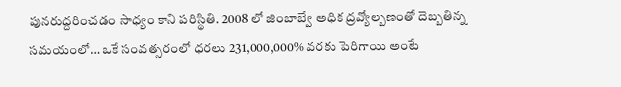పునరుద్దరించడం సాధ్యం కాని పరిస్థితి. 2008 లో జింబాబ్వే అధిక ద్రవ్యోల్బణంతో దెబ్బతిన్న సమయంలో… ఒకే సంవత్సరంలో ధరలు 231,000,000% వరకు పెరిగాయి అంటే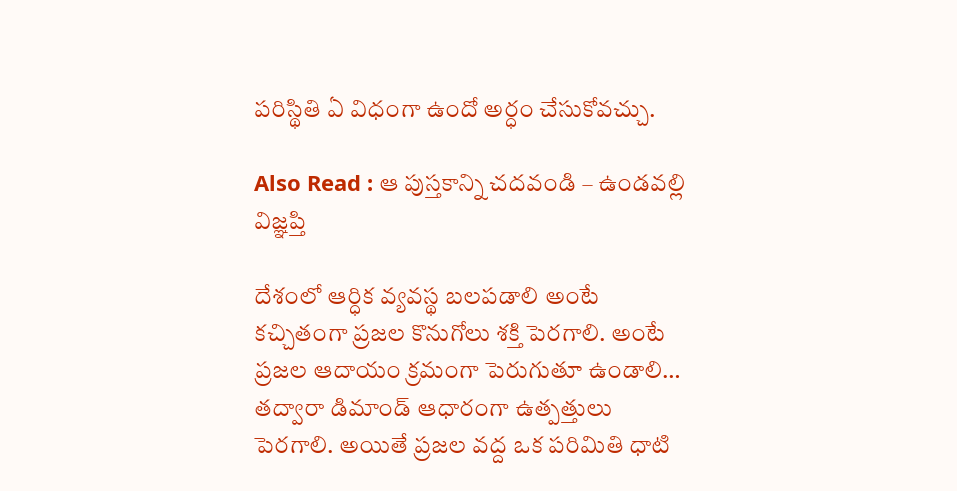పరిస్థితి ఏ విధంగా ఉందో అర్ధం చేసుకోవచ్చు.

Also Read : ఆ పుస్తకాన్ని చదవండి – ఉండవల్లి విజ్ఞప్తి

దేశంలో ఆర్ధిక వ్యవస్థ బలపడాలి అంటే కచ్చితంగా ప్రజల కొనుగోలు శక్తి పెరగాలి. అంటే ప్రజల ఆదాయం క్రమంగా పెరుగుతూ ఉండాలి… తద్వారా డిమాండ్ ఆధారంగా ఉత్పత్తులు పెరగాలి. అయితే ప్రజల వద్ద ఒక పరిమితి ధాటి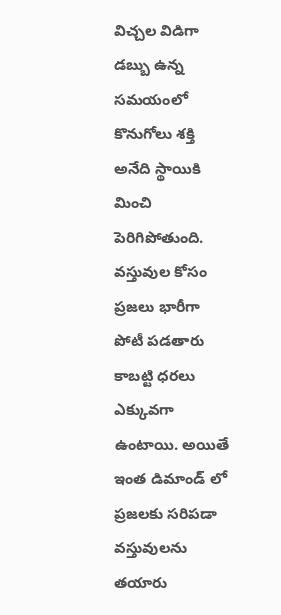విచ్చల విడిగా డబ్బు ఉన్న సమయంలో కొనుగోలు శక్తి అనేది స్థాయికి మించి పెరిగిపోతుంది. వస్తువుల కోసం ప్రజలు భారీగా పోటీ పడతారు కాబట్టి ధరలు ఎక్కువగా ఉంటాయి. అయితే ఇంత డిమాండ్ లో ప్రజలకు సరిపడా వస్తువులను తయారు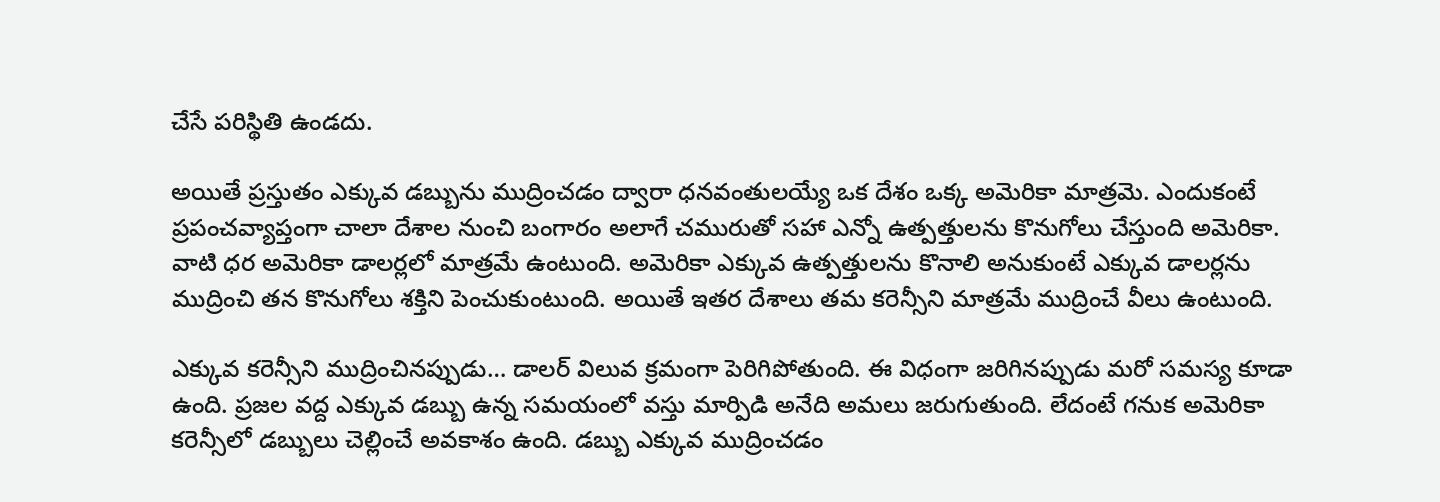చేసే పరిస్థితి ఉండదు.

అయితే ప్రస్తుతం ఎక్కువ డబ్బును ముద్రించడం ద్వారా ధనవంతులయ్యే ఒక దేశం ఒక్క అమెరికా మాత్రమె. ఎందుకంటే ప్రపంచవ్యాప్తంగా చాలా దేశాల నుంచి బంగారం అలాగే చమురుతో సహా ఎన్నో ఉత్పత్తులను కొనుగోలు చేస్తుంది అమెరికా. వాటి ధర అమెరికా డాలర్లలో మాత్రమే ఉంటుంది. అమెరికా ఎక్కువ ఉత్పత్తులను కొనాలి అనుకుంటే ఎక్కువ డాలర్లను ముద్రించి తన కొనుగోలు శక్తిని పెంచుకుంటుంది. అయితే ఇతర దేశాలు తమ కరెన్సీని మాత్రమే ముద్రించే వీలు ఉంటుంది.

ఎక్కువ కరెన్సీని ముద్రించినప్పుడు… డాలర్ విలువ క్రమంగా పెరిగిపోతుంది. ఈ విధంగా జరిగినప్పుడు మరో సమస్య కూడా ఉంది. ప్రజల వద్ద ఎక్కువ డబ్బు ఉన్న సమయంలో వస్తు మార్పిడి అనేది అమలు జరుగుతుంది. లేదంటే గనుక అమెరికా కరెన్సీలో డబ్బులు చెల్లించే అవకాశం ఉంది. డబ్బు ఎక్కువ ముద్రించడం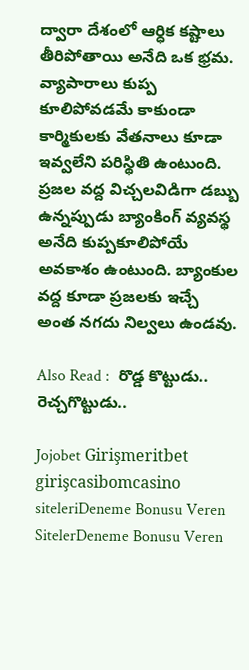ద్వారా దేశంలో ఆర్ధిక కష్టాలు తీరిపోతాయి అనేది ఒక భ్రమ. వ్యాపారాలు కుప్ప కూలిపోవడమే కాకుండా కార్మికులకు వేతనాలు కూడా ఇవ్వలేని పరిస్థితి ఉంటుంది. ప్రజల వద్ద విచ్చలవిడిగా డబ్బు ఉన్నప్పుడు బ్యాంకింగ్ వ్యవస్థ అనేది కుప్పకూలిపోయే అవకాశం ఉంటుంది. బ్యాంకుల వద్ద కూడా ప్రజలకు ఇచ్చే అంత నగదు నిల్వలు ఉండవు.

Also Read :  రొడ్డ కొట్టుడు.. రెచ్చగొట్టుడు..

Jojobet Girişmeritbet girişcasibomcasino siteleriDeneme Bonusu Veren SitelerDeneme Bonusu Veren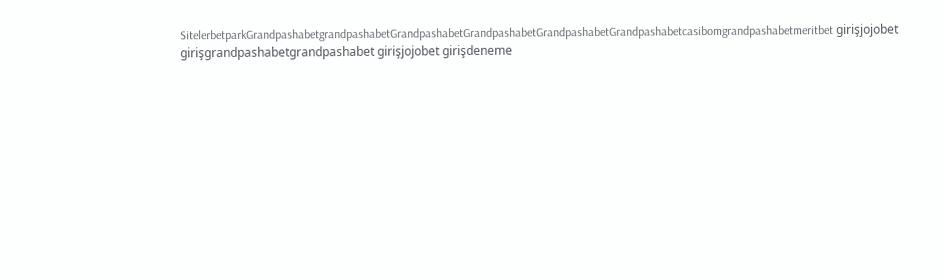SitelerbetparkGrandpashabetgrandpashabetGrandpashabetGrandpashabetGrandpashabetGrandpashabetcasibomgrandpashabetmeritbet girişjojobet girişgrandpashabetgrandpashabet girişjojobet girişdeneme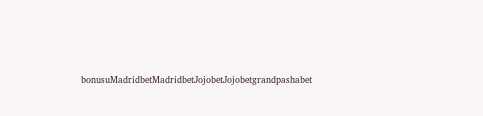bonusuMadridbetMadridbetJojobetJojobetgrandpashabet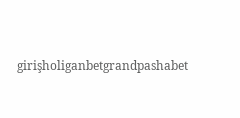girişholiganbetgrandpashabet